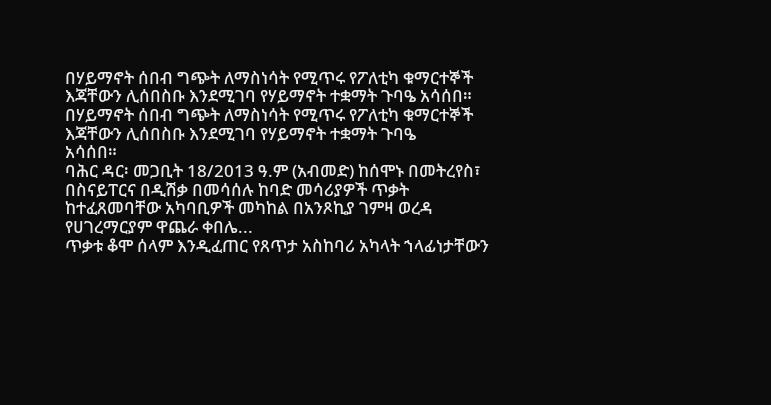በሃይማኖት ሰበብ ግጭት ለማስነሳት የሚጥሩ የፖለቲካ ቁማርተኞች እጃቸውን ሊሰበስቡ እንደሚገባ የሃይማኖት ተቋማት ጉባዔ አሳሰበ።
በሃይማኖት ሰበብ ግጭት ለማስነሳት የሚጥሩ የፖለቲካ ቁማርተኞች እጃቸውን ሊሰበስቡ እንደሚገባ የሃይማኖት ተቋማት ጉባዔ
አሳሰበ።
ባሕር ዳር፡ መጋቢት 18/2013 ዓ.ም (አብመድ) ከሰሞኑ በመትረየስ፣ በስናይፐርና በዲሽቃ በመሳሰሉ ከባድ መሳሪያዎች ጥቃት
ከተፈጸመባቸው አካባቢዎች መካከል በአንጾኪያ ገምዛ ወረዳ የሀገረማርያም ዋጨራ ቀበሌ...
ጥቃቱ ቆሞ ሰላም እንዲፈጠር የጸጥታ አስከባሪ አካላት ኀላፊነታቸውን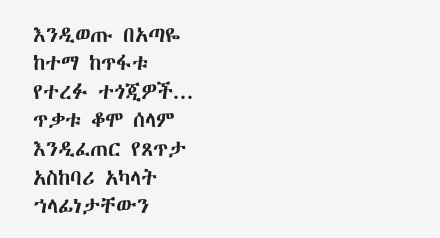እንዲወጡ በአጣዬ ከተማ ከጥፋቱ የተረፉ ተጎጂዎች...
ጥቃቱ ቆሞ ሰላም እንዲፈጠር የጸጥታ አስከባሪ አካላት ኀላፊነታቸውን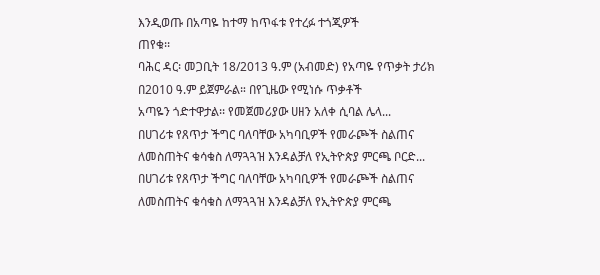እንዲወጡ በአጣዬ ከተማ ከጥፋቱ የተረፉ ተጎጂዎች
ጠየቁ፡፡
ባሕር ዳር፡ መጋቢት 18/2013 ዓ.ም (አብመድ) የአጣዬ የጥቃት ታሪክ በ2010 ዓ.ም ይጀምራል። በየጊዜው የሚነሱ ጥቃቶች
አጣዬን ጎድተዋታል፡፡ የመጀመሪያው ሀዘን አለቀ ሲባል ሌላ...
በሀገሪቱ የጸጥታ ችግር ባለባቸው አካባቢዎች የመራጮች ስልጠና ለመስጠትና ቁሳቁስ ለማጓጓዝ እንዳልቻለ የኢትዮጵያ ምርጫ ቦርድ...
በሀገሪቱ የጸጥታ ችግር ባለባቸው አካባቢዎች የመራጮች ስልጠና ለመስጠትና ቁሳቁስ ለማጓጓዝ እንዳልቻለ የኢትዮጵያ ምርጫ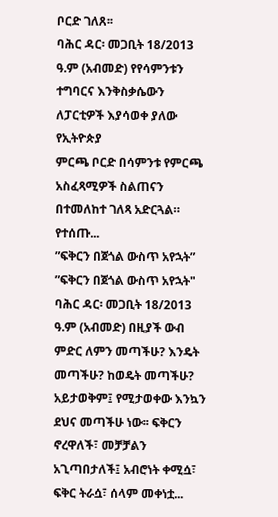ቦርድ ገለጸ፡፡
ባሕር ዳር፡ መጋቢት 18/2013 ዓ.ም (አብመድ) የየሳምንቱን ተግባርና እንቅስቃሴውን ለፓርቲዎች እያሳወቀ ያለው የኢትዮጵያ
ምርጫ ቦርድ በሳምንቱ የምርጫ አስፈጻሚዎች ስልጠናን በተመለከተ ገለጻ አድርጓል።
የተሰጡ...
ʺፍቅርን በጀጎል ውስጥ አየኋት”
ʺፍቅርን በጀጎል ውስጥ አየኋት"
ባሕር ዳር፡ መጋቢት 18/2013 ዓ.ም (አብመድ) በዚያች ውብ ምድር ለምን መጣችሁ? እንዴት መጣችሁ? ከወዴት መጣችሁ? አይታወቅም፤ የሚታወቀው እንኳን ደህና መጣችሁ ነው፡፡ ፍቅርን ኖረዋለች፣ መቻቻልን አጊጣበታለች፤ አብሮነት ቀሚሷ፣ ፍቅር ትራሷ፣ ሰላም መቀነቷ...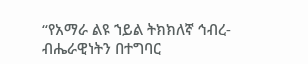“የአማራ ልዩ ኀይል ትክክለኛ ኅብረ-ብሔራዊነትን በተግባር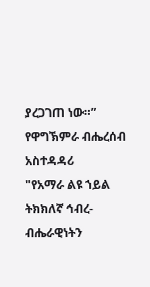ያረጋገጠ ነው።” የዋግኽምራ ብሔረሰብ አስተዳዳሪ
"የአማራ ልዩ ኀይል ትክክለኛ ኅብረ-ብሔራዊነትን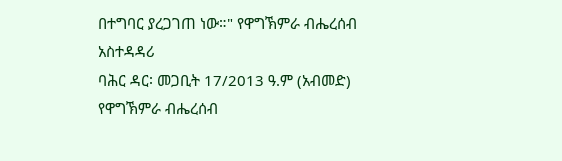በተግባር ያረጋገጠ ነው።" የዋግኽምራ ብሔረሰብ አስተዳዳሪ
ባሕር ዳር፡ መጋቢት 17/2013 ዓ.ም (አብመድ) የዋግኽምራ ብሔረሰብ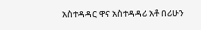አስተዳዳር ዋና አስተዳዳሪ አቶ በሪሁን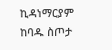ኪዳነማርያም ከባዱ ስጦታ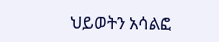ህይወትን አሳልፎ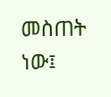መስጠት ነው፤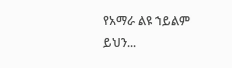የአማራ ልዩ ኀይልም ይህን...